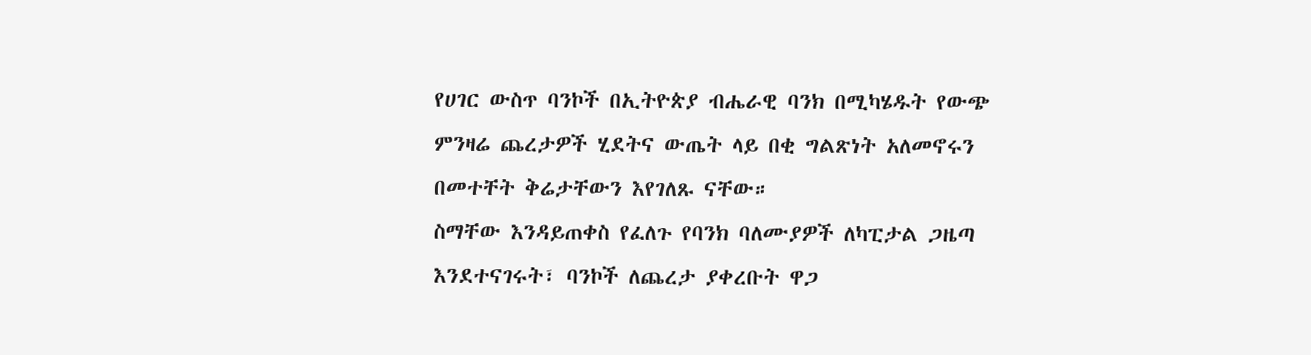የሀገር ውስጥ ባንኮች በኢትዮጵያ ብሔራዊ ባንክ በሚካሄዱት የውጭ ምንዛሬ ጨረታዎች ሂደትና ውጤት ላይ በቂ ግልጽነት አለመኖሩን በመተቸት ቅሬታቸውን እየገለጹ ናቸው።
ስማቸው እንዳይጠቀስ የፈለጉ የባንክ ባለሙያዎች ለካፒታል ጋዜጣ እንደተናገሩት፣ ባንኮች ለጨረታ ያቀረቡት ዋጋ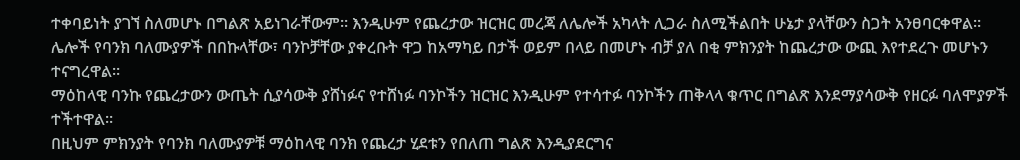ተቀባይነት ያገኘ ስለመሆኑ በግልጽ አይነገራቸውም። እንዲሁም የጨረታው ዝርዝር መረጃ ለሌሎች አካላት ሊጋራ ስለሚችልበት ሁኔታ ያላቸውን ስጋት አንፀባርቀዋል።
ሌሎች የባንክ ባለሙያዎች በበኩላቸው፣ ባንኮቻቸው ያቀረቡት ዋጋ ከአማካይ በታች ወይም በላይ በመሆኑ ብቻ ያለ በቂ ምክንያት ከጨረታው ውጪ እየተደረጉ መሆኑን ተናግረዋል።
ማዕከላዊ ባንኩ የጨረታውን ውጤት ሲያሳውቅ ያሸነፉና የተሸነፉ ባንኮችን ዝርዝር እንዲሁም የተሳተፉ ባንኮችን ጠቅላላ ቁጥር በግልጽ እንደማያሳውቅ የዘርፉ ባለሞያዎች ተችተዋል።
በዚህም ምክንያት የባንክ ባለሙያዎቹ ማዕከላዊ ባንክ የጨረታ ሂደቱን የበለጠ ግልጽ እንዲያደርግና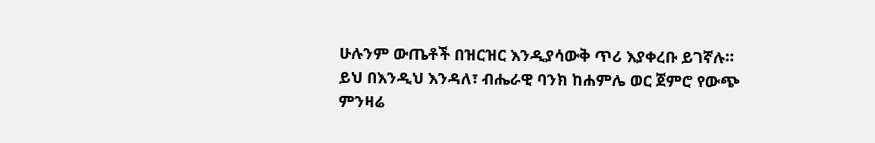ሁሉንም ውጤቶች በዝርዝር እንዲያሳውቅ ጥሪ እያቀረቡ ይገኛሉ።
ይህ በእንዲህ እንዳለ፣ ብሔራዊ ባንክ ከሐምሌ ወር ጀምሮ የውጭ ምንዛሬ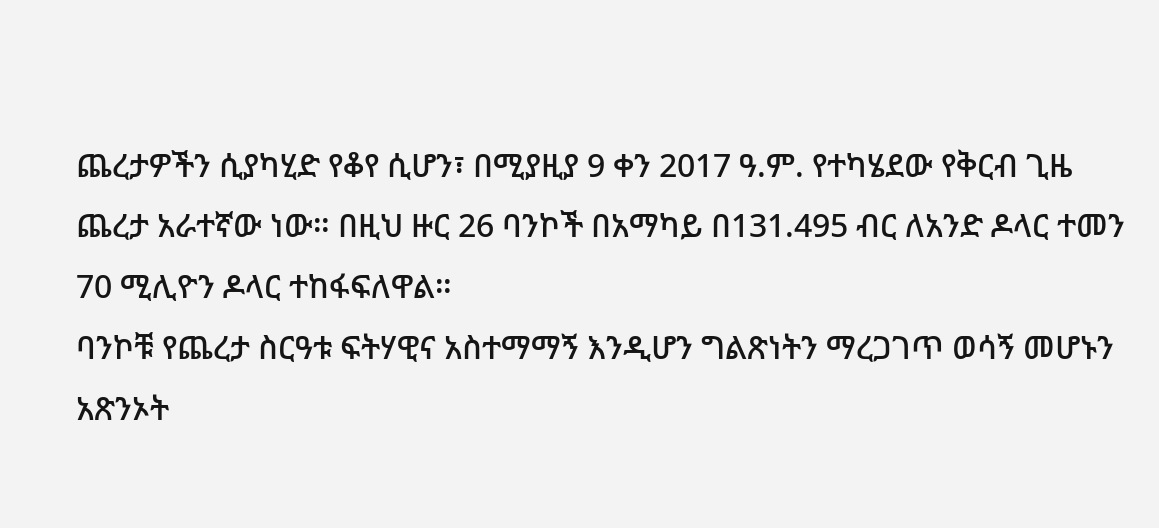ጨረታዎችን ሲያካሂድ የቆየ ሲሆን፣ በሚያዚያ 9 ቀን 2017 ዓ.ም. የተካሄደው የቅርብ ጊዜ ጨረታ አራተኛው ነው። በዚህ ዙር 26 ባንኮች በአማካይ በ131.495 ብር ለአንድ ዶላር ተመን 70 ሚሊዮን ዶላር ተከፋፍለዋል።
ባንኮቹ የጨረታ ስርዓቱ ፍትሃዊና አስተማማኝ እንዲሆን ግልጽነትን ማረጋገጥ ወሳኝ መሆኑን አጽንኦት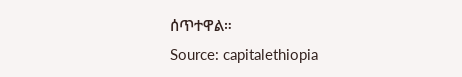ሰጥተዋል።
Source: capitalethiopia